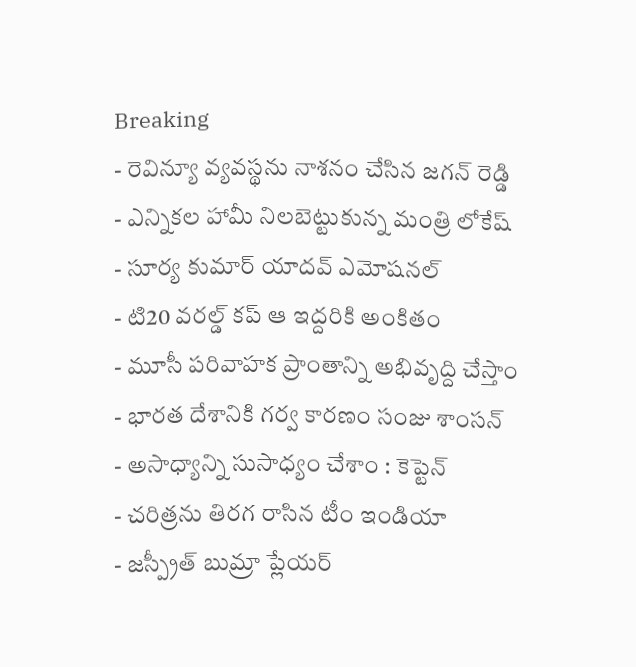Breaking
- రెవిన్యూ వ్యవస్థను నాశనం చేసిన జగన్ రెడ్డి
- ఎన్నికల హామీ నిలబెట్టుకున్న మంత్రి లోకేష్
- సూర్య కుమార్ యాదవ్ ఎమోషనల్
- టి20 వరల్డ్ కప్ ఆ ఇద్దరికి అంకితం
- మూసీ పరివాహక ప్రాంతాన్ని అభివృద్ది చేస్తాం
- భారత దేశానికి గర్వ కారణం సంజు శాంసన్
- అసాధ్యాన్ని సుసాధ్యం చేశాం : కెప్టెన్
- చరిత్రను తిరగ రాసిన టీం ఇండియా
- జస్ప్రీత్ బుమ్రా ప్లేయర్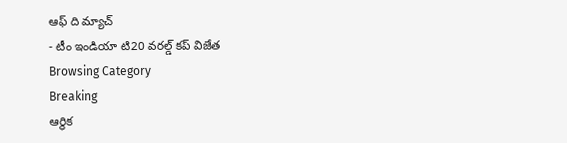ఆఫ్ ది మ్యాచ్
- టీం ఇండియా టి20 వరల్డ్ కప్ విజేత
Browsing Category
Breaking
ఆర్థిక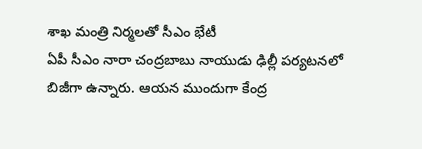శాఖ మంత్రి నిర్మలతో సీఎం భేటీ
ఏపీ సీఎం నారా చంద్రబాబు నాయుడు ఢిల్లీ పర్యటనలో బిజీగా ఉన్నారు. ఆయన ముందుగా కేంద్ర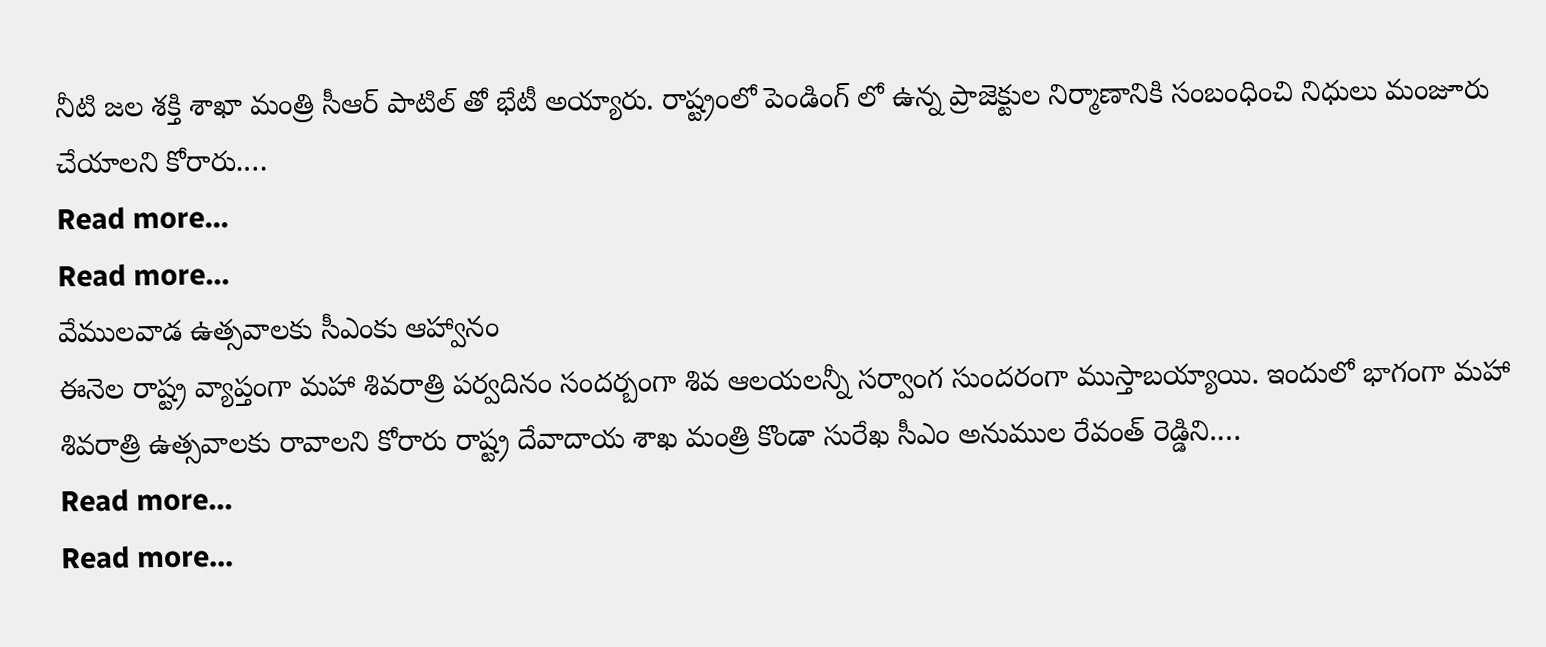నీటి జల శక్తి శాఖా మంత్రి సీఆర్ పాటిల్ తో భేటీ అయ్యారు. రాష్ట్రంలో పెండింగ్ లో ఉన్న ప్రాజెక్టుల నిర్మాణానికి సంబంధించి నిధులు మంజూరు చేయాలని కోరారు.…
Read more...
Read more...
వేములవాడ ఉత్సవాలకు సీఎంకు ఆహ్వానం
ఈనెల రాష్ట్ర వ్యాప్తంగా మహా శివరాత్రి పర్వదినం సందర్బంగా శివ ఆలయలన్నీ సర్వాంగ సుందరంగా ముస్తాబయ్యాయి. ఇందులో భాగంగా మహా శివరాత్రి ఉత్సవాలకు రావాలని కోరారు రాష్ట్ర దేవాదాయ శాఖ మంత్రి కొండా సురేఖ సీఎం అనుముల రేవంత్ రెడ్డిని.…
Read more...
Read more...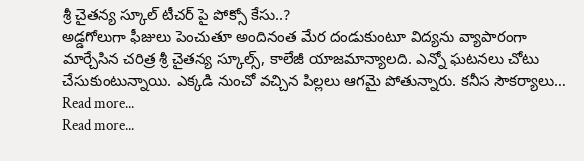శ్రీ చైతన్య స్కూల్ టీచర్ పై పోక్సో కేసు..?
అడ్డగోలుగా ఫీజులు పెంచుతూ అందినంత మేర దండుకుంటూ విద్యను వ్యాపారంగా మార్చేసిన చరిత్ర శ్రీ చైతన్య స్కూల్స్, కాలేజీ యాజమాన్యాలది. ఎన్నో ఘటనలు చోటు చేసుకుంటున్నాయి. ఎక్కడి నుంచో వచ్చిన పిల్లలు ఆగమై పోతున్నారు. కనీస సౌకర్యాలు…
Read more...
Read more...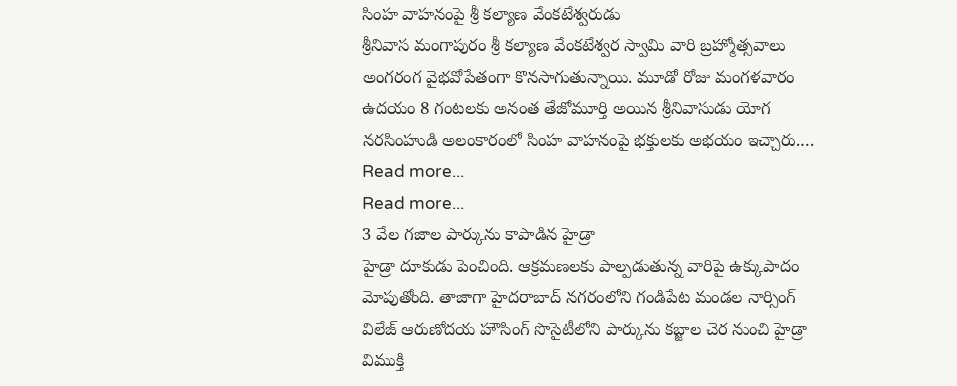సింహ వాహనంపై శ్రీ కల్యాణ వేంకటేశ్వరుడు
శ్రీనివాస మంగాపురం శ్రీ కల్యాణ వేంకటేశ్వర స్వామి వారి బ్రహ్మోత్సవాలు అంగరంగ వైభవోపేతంగా కొనసాగుతున్నాయి. మూడో రోజు మంగళవారం ఉదయం 8 గంటలకు అనంత తేజోమూర్తి అయిన శ్రీనివాసుడు యోగ నరసింహుడి అలంకారంలో సింహ వాహనంపై భక్తులకు అభయం ఇచ్చారు.…
Read more...
Read more...
3 వేల గజాల పార్కును కాపాడిన హైడ్రా
హైడ్రా దూకుడు పెంచింది. ఆక్రమణలకు పాల్పడుతున్న వారిపై ఉక్కుపాదం మోపుతోంది. తాజాగా హైదరాబాద్ నగరంలోని గండిపేట మండల నార్సింగ్ విలేజ్ ఆరుణోదయ హౌసింగ్ సొసైటీలోని పార్కును కబ్జాల చెర నుంచి హైడ్రా విముక్తి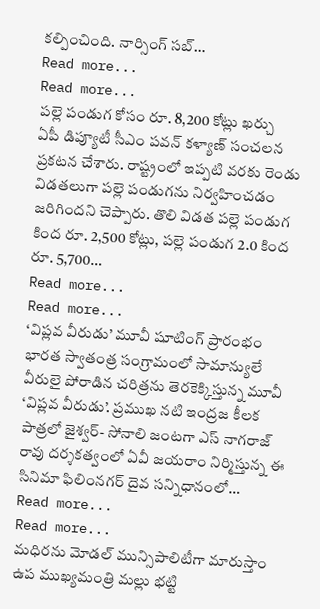కల్పించింది. నార్సింగ్ సబ్…
Read more...
Read more...
పల్లె పండుగ కోసం రూ. 8,200 కోట్లు ఖర్చు
ఏపీ డిప్యూటీ సీఎం పవన్ కళ్యాణ్ సంచలన ప్రకటన చేశారు. రాష్ట్రంలో ఇప్పటి వరకు రెండు విడతలుగా పల్లె పండుగను నిర్వహించడం జరిగిందని చెప్పారు. తొలి విడత పల్లె పండుగ కింద రూ. 2,500 కోట్లు, పల్లె పండుగ 2.0 కింద రూ. 5,700…
Read more...
Read more...
‘విప్లవ వీరుడు’ మూవీ షూటింగ్ ప్రారంభం
భారత స్వాతంత్ర సంగ్రామంలో సామాన్యులే వీరులై పోరాడిన చరిత్రను తెరకెక్కిస్తున్న మూవీ ‘విప్లవ వీరుడు’. ప్రముఖ నటి ఇంద్రజ కీలక పాత్రలో జైశ్వర్- సోనాలి జంటగా ఎస్ నాగరాజ్ రావు దర్శకత్వంలో ఏవీ జయరాం నిర్మిస్తున్న ఈ సినిమా ఫిలింనగర్ దైవ సన్నిధానంలో…
Read more...
Read more...
మధిరను మోడల్ మున్సిపాలిటీగా మారుస్తాం
ఉప ముఖ్యమంత్రి మల్లు భట్టి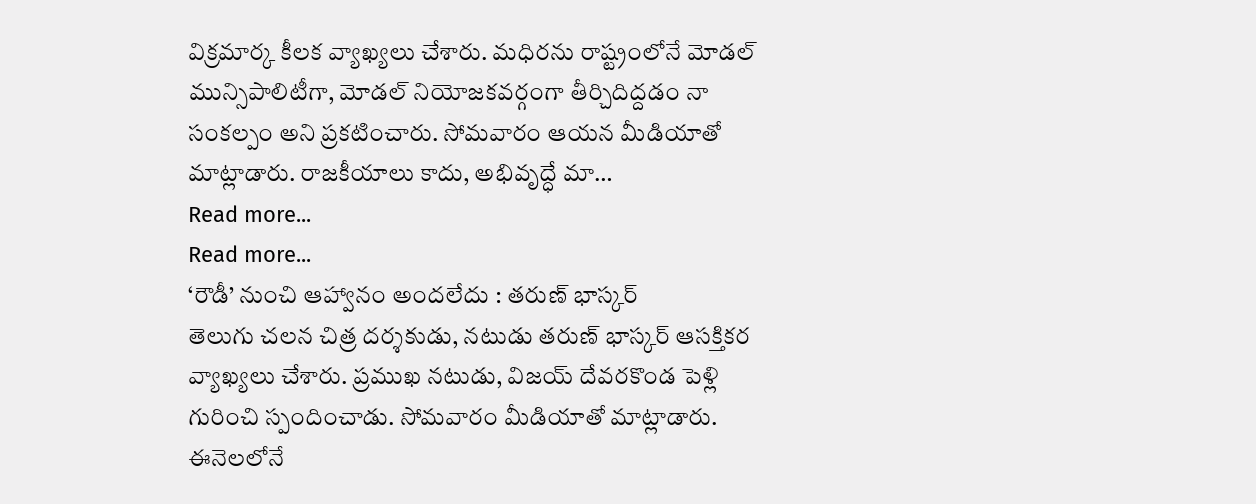విక్రమార్క కీలక వ్యాఖ్యలు చేశారు. మధిరను రాష్ట్రంలోనే మోడల్ మున్సిపాలిటీగా, మోడల్ నియోజకవర్గంగా తీర్చిదిద్దడం నా సంకల్పం అని ప్రకటించారు. సోమవారం ఆయన మీడియాతో మాట్లాడారు. రాజకీయాలు కాదు, అభివృద్ధే మా…
Read more...
Read more...
‘రౌడీ’ నుంచి ఆహ్వానం అందలేదు : తరుణ్ భాస్కర్
తెలుగు చలన చిత్ర దర్శకుడు, నటుడు తరుణ్ భాస్కర్ ఆసక్తికర వ్యాఖ్యలు చేశారు. ప్రముఖ నటుడు, విజయ్ దేవరకొండ పెళ్లి గురించి స్పందించాడు. సోమవారం మీడియాతో మాట్లాడారు. ఈనెలలోనే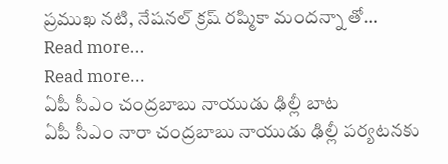ప్రముఖ నటి, నేషనల్ క్రష్ రష్మికా మందన్నా తో…
Read more...
Read more...
ఏపీ సీఎం చంద్రబాబు నాయుడు ఢిల్లీ బాట
ఏపీ సీఎం నారా చంద్రబాబు నాయుడు ఢిల్లీ పర్యటనకు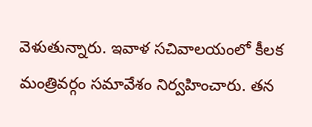వెళుతున్నారు. ఇవాళ సచివాలయంలో కీలక మంత్రివర్గం సమావేశం నిర్వహించారు. తన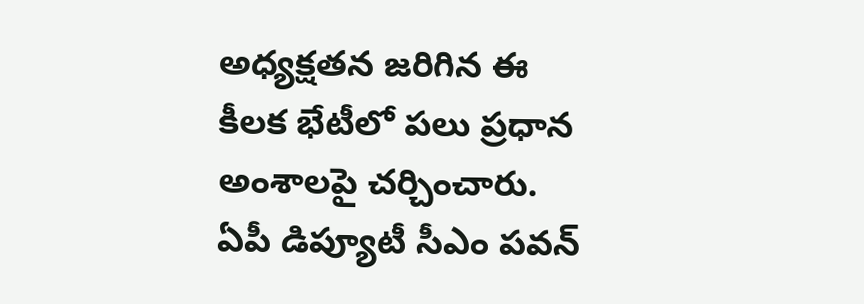అధ్యక్షతన జరిగిన ఈ కీలక భేటీలో పలు ప్రధాన అంశాలపై చర్చించారు. ఏపీ డిప్యూటీ సీఎం పవన్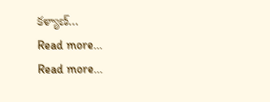కళ్యాణ్…
Read more...
Read more...